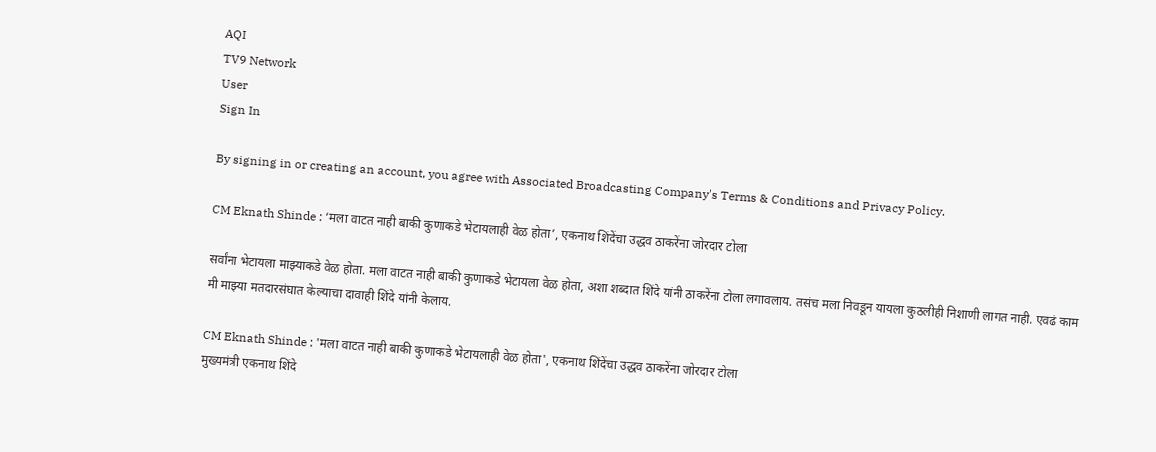AQI
TV9 Network
User
Sign In

By signing in or creating an account, you agree with Associated Broadcasting Company's Terms & Conditions and Privacy Policy.

CM Eknath Shinde : ‘मला वाटत नाही बाकी कुणाकडे भेटायलाही वेळ होता’, एकनाथ शिंदेंचा उद्धव ठाकरेंना जोरदार टोला

सर्वांना भेटायला माझ्याकडे वेळ होता. मला वाटत नाही बाकी कुणाकडे भेटायला वेळ होता, अशा शब्दात शिंदे यांनी ठाकरेंना टोला लगावलाय. तसंच मला निवडून यायला कुठलीही निशाणी लागत नाही. एवढं काम मी माझ्या मतदारसंघात केल्याचा दावाही शिंदे यांनी केलाय.

CM Eknath Shinde : 'मला वाटत नाही बाकी कुणाकडे भेटायलाही वेळ होता', एकनाथ शिंदेंचा उद्धव ठाकरेंना जोरदार टोला
मुख्यमंत्री एकनाथ शिंदे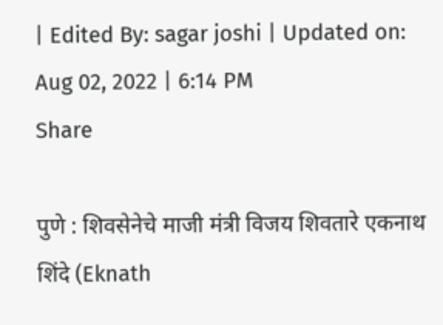| Edited By: sagar joshi | Updated on: Aug 02, 2022 | 6:14 PM
Share

पुणे : शिवसेनेचे माजी मंत्री विजय शिवतारे एकनाथ शिंदे (Eknath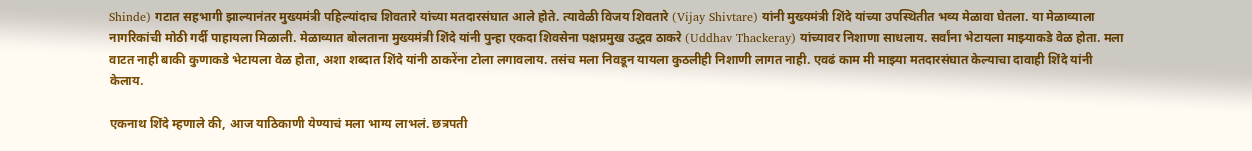Shinde) गटात सहभागी झाल्यानंतर मुख्यमंत्री पहिल्यांदाच शिवतारे यांच्या मतदारसंघात आले होते. त्यावेळी विजय शिवतारे (Vijay Shivtare) यांनी मुख्यमंत्री शिंदे यांच्या उपस्थितीत भव्य मेळावा घेतला. या मेळाव्याला नागरिकांची मोठी गर्दी पाहायला मिळाली. मेळाव्यात बोलताना मुख्यमंत्री शिंदे यांनी पुन्हा एकदा शिवसेना पक्षप्रमुख उद्धव ठाकरे (Uddhav Thackeray) यांच्यावर निशाणा साधलाय. सर्वांना भेटायला माझ्याकडे वेळ होता. मला वाटत नाही बाकी कुणाकडे भेटायला वेळ होता, अशा शब्दात शिंदे यांनी ठाकरेंना टोला लगावलाय. तसंच मला निवडून यायला कुठलीही निशाणी लागत नाही. एवढं काम मी माझ्या मतदारसंघात केल्याचा दावाही शिंदे यांनी केलाय.

एकनाथ शिंदे म्हणाले की, आज याठिकाणी येण्याचं मला भाग्य लाभलं. छत्रपती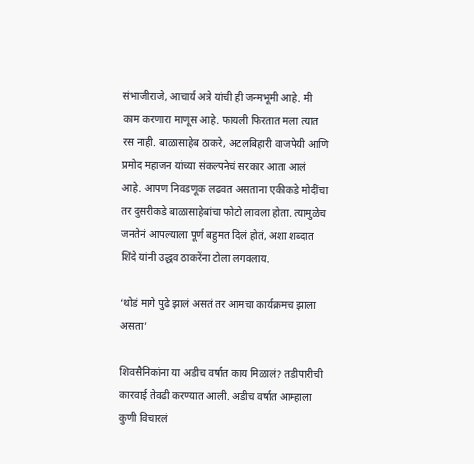संभाजीराजे, आचार्य अत्रे यांची ही जन्मभूमी आहे. मी काम करणारा माणूस आहे. फायली फिरतात मला त्यात रस नाही. बाळासाहेब ठाकरे, अटलबिहारी वाजपेयी आणि प्रमोद महाजन यांच्या संकल्पनेचं सरकार आता आलं आहे. आपण निवडणूक लढवत असताना एकीकडे मोदींचा तर दुसरीकडे बाळासाहेबांचा फोटो लावला होता. त्यामुळेच जनतेनं आपल्याला पूर्ण बहुमत दिलं होतं, अशा शब्दात शिंदे यांनी उद्धव ठाकरेंना टोला लगवलाय.

‘थोडं मागे पुढे झालं असतं तर आमचा कार्यक्रमच झाला असता’

शिवसैनिकांना या अडीच वर्षात काय मिळालं? तडीपारीची कारवाई तेवढी करण्यात आली. अडीच वर्षात आम्हाला कुणी विचारलं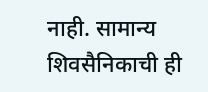नाही. सामान्य शिवसैनिकाची ही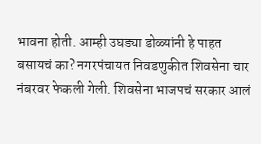भावना होती. आम्ही उघड्या डोळ्यांनी हे पाहत बसायचं का? नगरपंचायत निवडणुकीत शिवसेना चार नंबरवर फेकली गेली. शिवसेना भाजपचं सरकार आलं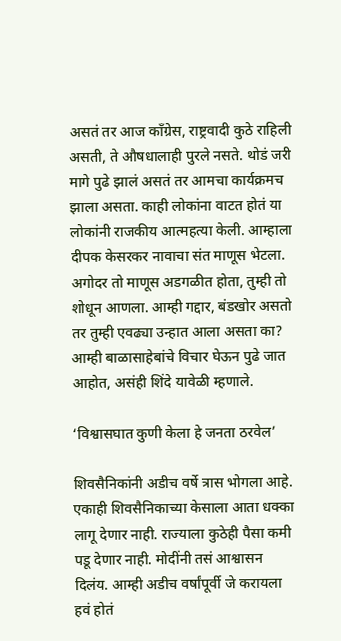असतं तर आज काँग्रेस, राष्ट्रवादी कुठे राहिली असती, ते औषधालाही पुरले नसते. थोडं जरी मागे पुढे झालं असतं तर आमचा कार्यक्रमच झाला असता. काही लोकांना वाटत होतं या लोकांनी राजकीय आत्महत्या केली. आम्हाला दीपक केसरकर नावाचा संत माणूस भेटला. अगोदर तो माणूस अडगळीत होता, तुम्ही तो शोधून आणला. आम्ही गद्दार, बंडखोर असतो तर तुम्ही एवढ्या उन्हात आला असता का? आम्ही बाळासाहेबांचे विचार घेऊन पुढे जात आहोत, असंही शिंदे यावेळी म्हणाले.

‘विश्वासघात कुणी केला हे जनता ठरवेल’

शिवसैनिकांनी अडीच वर्षे त्रास भोगला आहे. एकाही शिवसैनिकाच्या केसाला आता धक्का लागू देणार नाही. राज्याला कुठेही पैसा कमी पडू देणार नाही. मोदींनी तसं आश्वासन दिलंय. आम्ही अडीच वर्षांपूर्वी जे करायला हवं होतं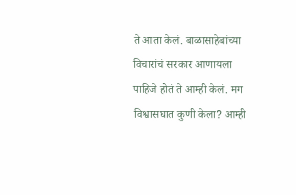ते आता केलं. बाळासाहेबांच्या विचारांचं सरकार आणायला पाहिजे होतं ते आम्ही केलं. मग विश्वासघात कुणी केला? आम्ही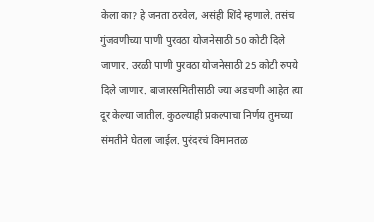केला का? हे जनता ठरवेल, असंही शिंदे म्हणाले. तसंच गुंजवणीच्या पाणी पुरवठा योजनेसाठी 50 कोटी दिले जाणार. उरळी पाणी पुरवठा योजनेसाठी 25 कोटी रुपये दिले जाणार. बाजारसमितीसाठी ज्या अडचणी आहेत त्या दूर केल्या जातील. कुठल्याही प्रकल्पाचा निर्णय तुमच्या संमतीने घेतला जाईल. पुरंदरचं विमानतळ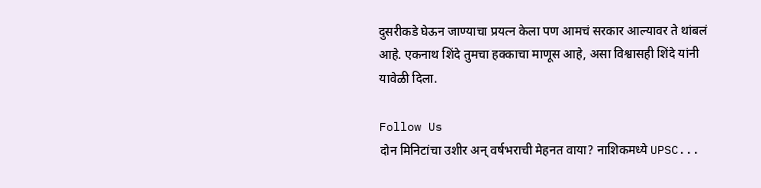दुसरीकडे घेऊन जाण्याचा प्रयत्न केला पण आमचं सरकार आल्यावर ते थांबलं आहे. एकनाथ शिंदे तुमचा हक्काचा माणूस आहे, असा विश्वासही शिंदे यांनी यावेळी दिला.

Follow Us
दोन मिनिटांचा उशीर अन् वर्षभराची मेहनत वाया? नाशिकमध्ये UPSC...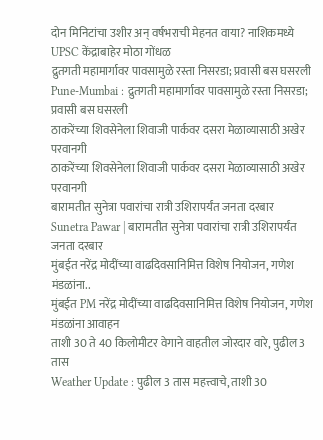दोन मिनिटांचा उशीर अन् वर्षभराची मेहनत वाया? नाशिकमध्ये UPSC केंद्राबाहेर मोठा गोंधळ
द्रुतगती महामार्गावर पावसामुळे रस्ता निसरडा; प्रवासी बस घसरली
Pune-Mumbai : द्रुतगती महामार्गावर पावसामुळे रस्ता निसरडा; प्रवासी बस घसरली
ठाकरेंच्या शिवसेनेला शिवाजी पार्कवर दसरा मेळाव्यासाठी अखेर परवानगी
ठाकरेंच्या शिवसेनेला शिवाजी पार्कवर दसरा मेळाव्यासाठी अखेर परवानगी
बारामतीत सुनेत्रा पवारांचा रात्री उशिरापर्यंत जनता दरबार
Sunetra Pawar | बारामतीत सुनेत्रा पवारांचा रात्री उशिरापर्यंत जनता दरबार
मुंबईत नरेंद्र मोदींच्या वाढदिवसानिमित्त विशेष नियोजन, गणेश मंडळांना..
मुंबईत PM नरेंद्र मोदींच्या वाढदिवसानिमित्त विशेष नियोजन, गणेश मंडळांना आवाहन
ताशी 30 ते 40 किलोमीटर वेगाने वाहतील जोरदार वारे, पुढील 3 तास
Weather Update : पुढील 3 तास महत्त्वाचे, ताशी 30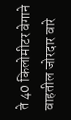ते 40 किलोमीटर वेगाने वाहतील जोरदार वारे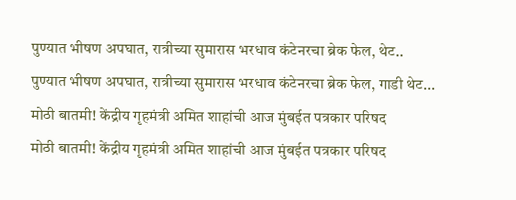पुण्यात भीषण अपघात, रात्रीच्या सुमारास भरधाव कंटेनरचा ब्रेक फेल, थेट..
पुण्यात भीषण अपघात, रात्रीच्या सुमारास भरधाव कंटेनरचा ब्रेक फेल, गाडी थेट...
मोठी बातमी! केंद्रीय गृहमंत्री अमित शाहांची आज मुंबईत पत्रकार परिषद
मोठी बातमी! केंद्रीय गृहमंत्री अमित शाहांची आज मुंबईत पत्रकार परिषद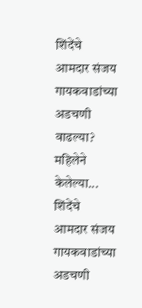शिंदेंचे आमदार संजय गायकवाडांच्या अडचणी वाढल्या? महिलेने केलेल्या...
शिंदेंचे आमदार संजय गायकवाडांच्या अडचणी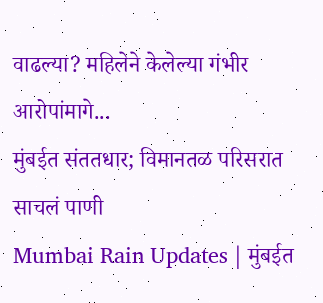वाढल्या? महिलेने केलेल्या गंभीर आरोपांमागे...
मुंबईत संततधार; विमानतळ परिसरात साचलं पाणी
Mumbai Rain Updates | मुंबईत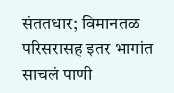संततधार; विमानतळ परिसरासह इतर भागांत साचलं पाणी